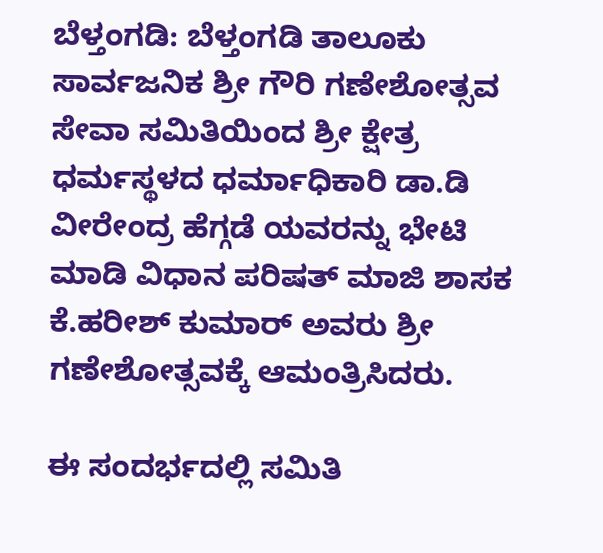ಬೆಳ್ತಂಗಡಿ: ಬೆಳ್ತಂಗಡಿ ತಾಲೂಕು ಸಾರ್ವಜನಿಕ ಶ್ರೀ ಗೌರಿ ಗಣೇಶೋತ್ಸವ ಸೇವಾ ಸಮಿತಿಯಿಂದ ಶ್ರೀ ಕ್ಷೇತ್ರ ಧರ್ಮಸ್ಥಳದ ಧರ್ಮಾಧಿಕಾರಿ ಡಾ.ಡಿ ವೀರೇಂದ್ರ ಹೆಗ್ಗಡೆ ಯವರನ್ನು ಭೇಟಿ ಮಾಡಿ ವಿಧಾನ ಪರಿಷತ್ ಮಾಜಿ ಶಾಸಕ ಕೆ.ಹರೀಶ್ ಕುಮಾರ್ ಅವರು ಶ್ರೀ ಗಣೇಶೋತ್ಸವಕ್ಕೆ ಆಮಂತ್ರಿಸಿದರು.

ಈ ಸಂದರ್ಭದಲ್ಲಿ ಸಮಿತಿ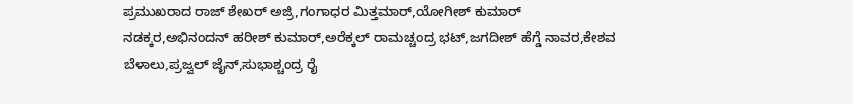ಪ್ರಮುಖರಾದ ರಾಜ್ ಶೇಖರ್ ಅಜ್ರಿ,ಗಂಗಾಧರ ಮಿತ್ತಮಾರ್,ಯೋಗೀಶ್ ಕುಮಾರ್ ನಡಕ್ಕರ,ಅಭಿನಂದನ್ ಹರೀಶ್ ಕುಮಾರ್,ಅರೆಕ್ಕಲ್ ರಾಮಚ್ಚಂದ್ರ ಭಟ್,ಜಗದೀಶ್ ಹೆಗ್ಡೆ ನಾವರ,ಕೇಶವ ಬೆಳಾಲು,ಪ್ರಜ್ವಲ್ ಜೈನ್,ಸುಭಾಶ್ಚಂದ್ರ ರೈ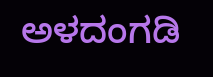ಅಳದಂಗಡಿ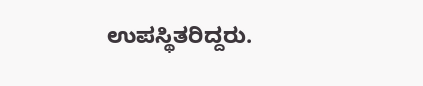ಉಪಸ್ಥಿತರಿದ್ದರು.